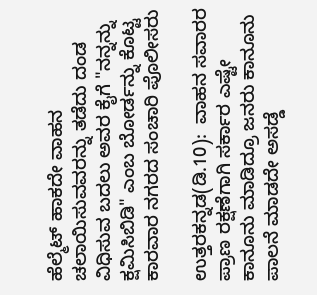ಹೆಲ್ಮೆಟ್ ಹಾಕದೇ ವಾಹನ ಚಲಾಯಿಸುವವರನ್ನು ತಡೆದು ದಂಡ ವಿಧಿಸುವ ಬದಲು ಅವರ ಕೈಗೆ "ನನ್ನನ್ನು ಕ್ಷಮಿಸಿಬಿಡಿ" ಎಂಬ ಬೋರ್ಡನ್ನು ಕೊಟ್ಟ ಕಾರವಾರ ನಗರದ ಸಂಚಾರಿ ಪೊಲೀಸರು

ಉತ್ತರಕನ್ನಡ(ಡಿ.10):  ವಾಹನ ಸವಾರರ ಪ್ರಾಣ ರಕ್ಷಣೆಗಾಗಿ ಸರ್ಕಾರ ಎಷ್ಟೇ ಕಾನೂನು ಮಾಡಿದ್ರೂ ಜನರು ಕಾನೂನು ಪಾಲನೆ ಮಾಡದೇ ಅಸಡ್ಡೆ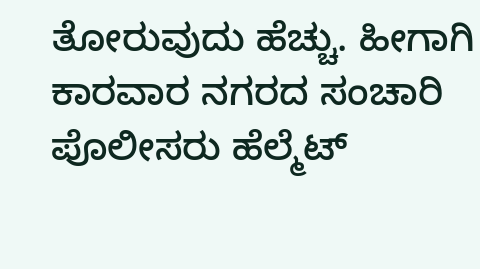ತೋರುವುದು ಹೆಚ್ಚು. ಹೀಗಾಗಿ ಕಾರವಾರ ನಗರದ ಸಂಚಾರಿ ಪೊಲೀಸರು ಹೆಲ್ಮೆಟ್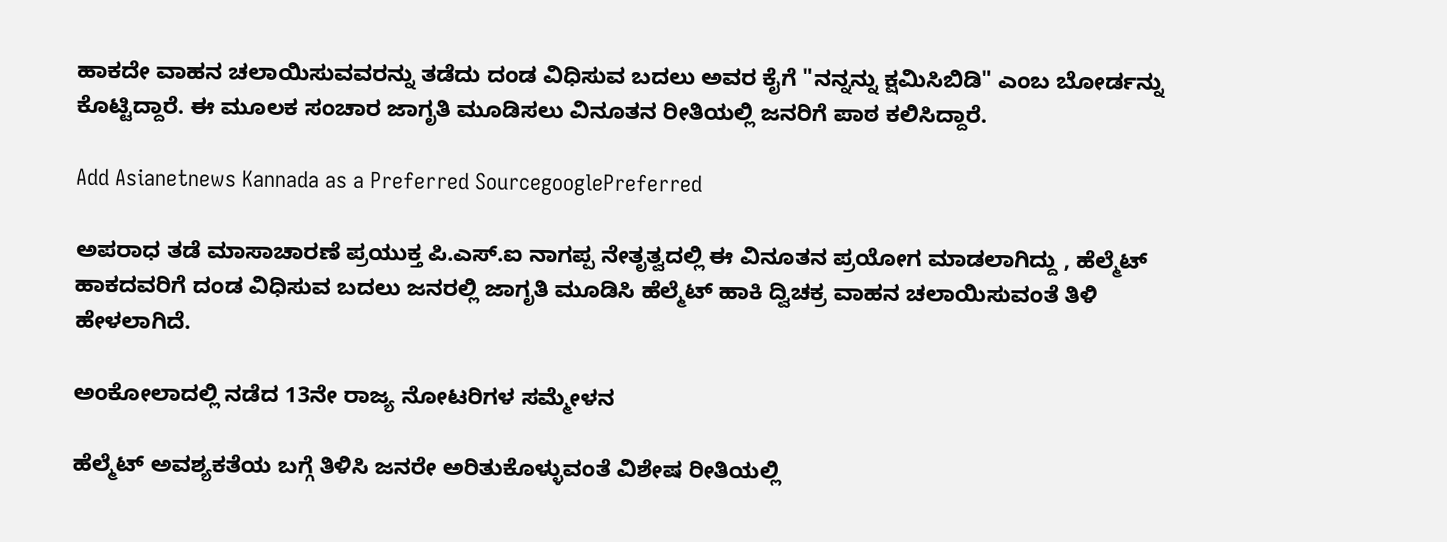ಹಾಕದೇ ವಾಹನ ಚಲಾಯಿಸುವವರನ್ನು ತಡೆದು ದಂಡ ವಿಧಿಸುವ ಬದಲು ಅವರ ಕೈಗೆ "ನನ್ನನ್ನು ಕ್ಷಮಿಸಿಬಿಡಿ" ಎಂಬ ಬೋರ್ಡನ್ನು ಕೊಟ್ಟಿದ್ದಾರೆ‌. ಈ ಮೂಲಕ ಸಂಚಾರ ಜಾಗೃತಿ ಮೂಡಿಸಲು ವಿನೂತನ ರೀತಿಯಲ್ಲಿ ಜನರಿಗೆ ಪಾಠ ಕಲಿಸಿದ್ದಾರೆ.

Add Asianetnews Kannada as a Preferred SourcegooglePreferred

ಅಪರಾಧ ತಡೆ ಮಾಸಾಚಾರಣೆ ಪ್ರಯುಕ್ತ ಪಿ.ಎಸ್.ಐ ನಾಗಪ್ಪ ನೇತೃತ್ವದಲ್ಲಿ ಈ ವಿನೂತನ ಪ್ರಯೋಗ ಮಾಡಲಾಗಿದ್ದು , ಹೆಲ್ಮೆಟ್ ಹಾಕದವರಿಗೆ ದಂಡ ವಿಧಿಸುವ ಬದಲು ಜನರಲ್ಲಿ ಜಾಗೃತಿ ಮೂಡಿಸಿ ಹೆಲ್ಮೆಟ್ ಹಾಕಿ ದ್ವಿಚಕ್ರ ವಾಹನ ಚಲಾಯಿಸುವಂತೆ ತಿಳಿ ಹೇಳಲಾಗಿದೆ.

ಅಂಕೋಲಾದಲ್ಲಿ ನಡೆದ 13ನೇ ರಾಜ್ಯ ನೋಟರಿಗಳ ಸಮ್ಮೇಳನ

ಹೆಲ್ಮೆಟ್ ಅವಶ್ಯಕತೆಯ ಬಗ್ಗೆ ತಿಳಿಸಿ ಜನರೇ ಅರಿತುಕೊಳ್ಳುವಂತೆ ವಿಶೇಷ ರೀತಿಯಲ್ಲಿ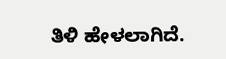ತಿಳಿ ಹೇಳಲಾಗಿದೆ.